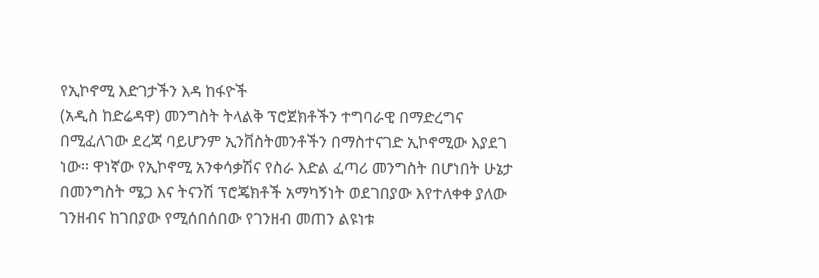የኢኮኖሚ እድገታችን እዳ ከፋዮች
(አዲስ ከድሬዳዋ) መንግስት ትላልቅ ፕሮጀክቶችን ተግባራዊ በማድረግና በሚፈለገው ደረጃ ባይሆንም ኢንቨስትመንቶችን በማስተናገድ ኢኮኖሚው እያደገ ነው፡፡ ዋነኛው የኢኮኖሚ አንቀሳቃሽና የስራ እድል ፈጣሪ መንግስት በሆነበት ሁኔታ በመንግስት ሜጋ እና ትናንሽ ፕሮጄክቶች አማካኝነት ወደገበያው እየተለቀቀ ያለው ገንዘብና ከገበያው የሚሰበሰበው የገንዘብ መጠን ልዩነቱ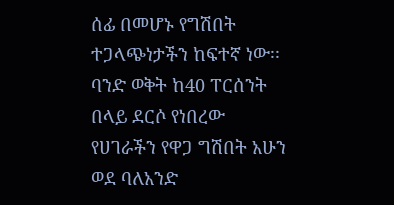ሰፊ በመሆኑ የግሽበት ተጋላጭነታችን ከፍተኛ ነው፡፡ ባንድ ወቅት ከ40 ፐርሰንት በላይ ደርሶ የነበረው የሀገራችን የዋጋ ግሽበት አሁን ወደ ባለአንድ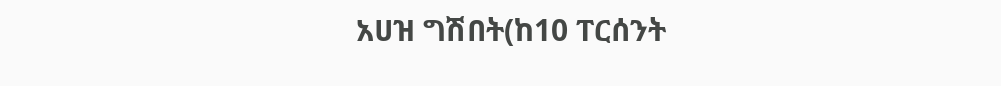አሀዝ ግሽበት(ከ10 ፐርሰንት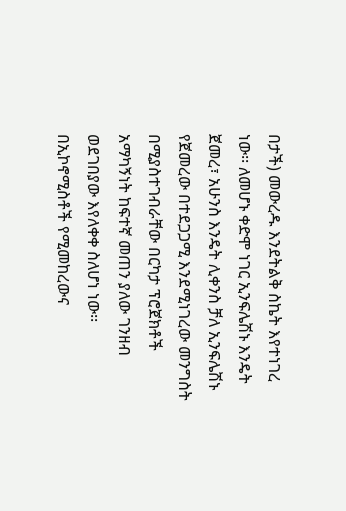በታች) መውረዱ እንደትልቅ ስኬት እየተነገረ ነው፡፡ ለመሆኑ ቀድሞ ነገር ኢንፍሌሽኑ እንዴት ጀመረ፣ አሁንስ እንዴት ሊቀንስ ቻለ ኢንፍሌሽኑ የጀመረው በተደጋጋሚ እንደሚነገረው መንግስት በሚያስተገብራቸው በርካታ ፕሮጀክቶች አማካኝነት ከፍተኛ መጠን ያለው ገንዘብ ወደገበያው እየለቀቀ ስለሆነ ነው፡፡ በኢኮኖሚስቶች የሚመከረውና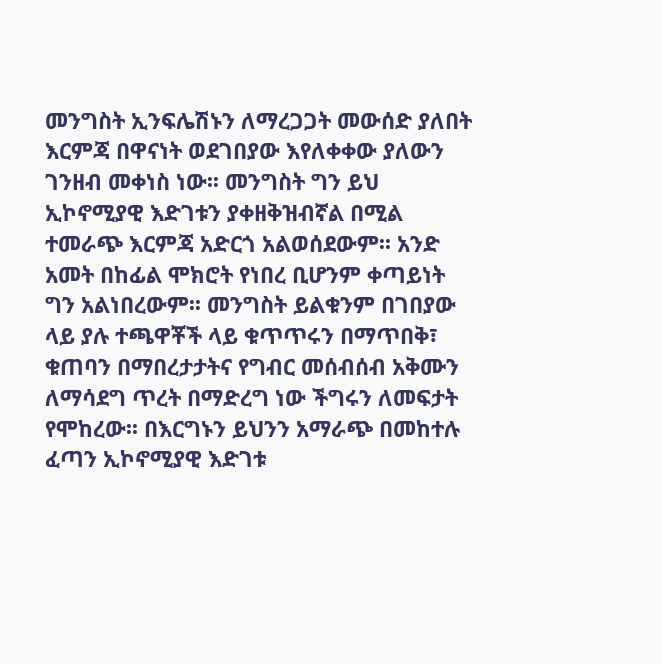መንግስት ኢንፍሌሽኑን ለማረጋጋት መውሰድ ያለበት እርምጃ በዋናነት ወደገበያው እየለቀቀው ያለውን ገንዘብ መቀነስ ነው፡፡ መንግስት ግን ይህ ኢኮኖሚያዊ እድገቱን ያቀዘቅዝብኛል በሚል ተመራጭ እርምጃ አድርጎ አልወሰደውም፡፡ አንድ አመት በከፊል ሞክሮት የነበረ ቢሆንም ቀጣይነት ግን አልነበረውም፡፡ መንግስት ይልቁንም በገበያው ላይ ያሉ ተጫዋቾች ላይ ቁጥጥሩን በማጥበቅ፣ ቁጠባን በማበረታታትና የግብር መሰብሰብ አቅሙን ለማሳደግ ጥረት በማድረግ ነው ችግሩን ለመፍታት የሞከረው፡፡ በእርግኑን ይህንን አማራጭ በመከተሉ ፈጣን ኢኮኖሚያዊ እድገቱ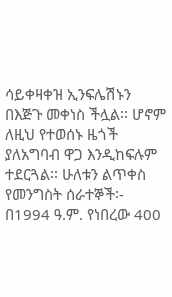ሳይቀዛቀዝ ኢንፍሌሽኑን በእጅጉ መቀነስ ችሏል፡፡ ሆኖም ለዚህ የተወሰኑ ዜጎች ያለአግባብ ዋጋ እንዲከፍሉም ተደርጓል፡፡ ሁለቱን ልጥቀስ የመንግስት ሰራተኞች፡- በ1994 ዓ.ም. የነበረው 400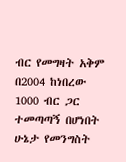ብር የመግዛት አቅም በ2004 ከነበረው 1000 ብር ጋር ተመጣጣኝ በሆነበት ሁኔታ የመንግስት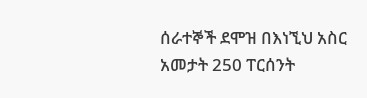ሰራተኞች ደሞዝ በእነኚህ አስር አመታት 250 ፐርሰንት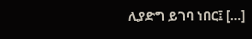ሊያድግ ይገባ ነበር፤ […]